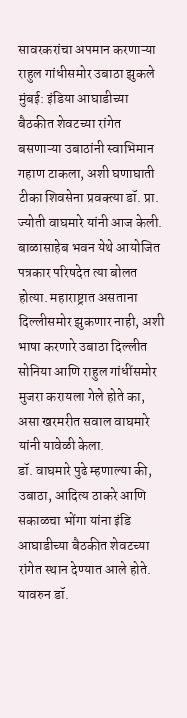सावरकरांचा अपमान करणाऱ्या राहुल गांधीसमोर उबाठा झुकले
मुंबई: इंडिया आघाडीच्या बैठकीत शेवटच्या रांगेत बसणाऱ्या उबाठांनी स्वाभिमान गहाण टाकला, अशी घणाघाती टीका शिवसेना प्रवक्त्या डॉ. प्रा. ज्योती वाघमारे यांनी आज केली. बाळासाहेब भवन येथे आयोजित पत्रकार परिषदेत त्या बोलत होत्या. महाराष्ट्रात असताना दिल्लीसमोर झुकणार नाही, अशी भाषा करणारे उबाठा दिल्लीत सोनिया आणि राहुल गांधींसमोर मुजरा करायला गेले होते का, असा खरमरीत सवाल वाघमारे यांनी यावेळी केला.
डॉ. वाघमारे पुढे म्हणाल्या की, उबाठा, आदित्य ठाकरे आणि सकाळचा भोंगा यांना इंडि आघाडीच्या बैठकीत शेवटच्या रांगेत स्थान देण्यात आले होते. यावरुन डॉ.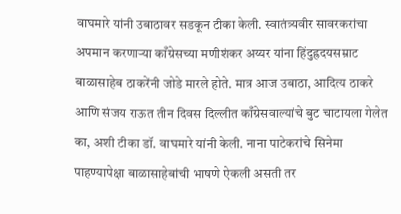वाघमारे यांनी उबाठावर सडकून टीका केली. स्वातंत्र्यवीर सावरकरांचा अपमान करणाऱ्या काँग्रेसच्या मणीशंकर अय्यर यांना हिंदुह्रदयसम्राट बाळासाहेब ठाकरेंनी जोडे मारले होते. मात्र आज उबाठा, आदित्य ठाकरे आणि संजय राऊत तीन दिवस दिल्लीत काँग्रेसवाल्यांचे बुट चाटायला गेलेत का, अशी टीका डॉ. वाघमारे यांनी केली. नाना पाटेकरांचे सिनेमा पाहण्यापेक्षा बाळासाहेबांची भाषणे ऐकली असती तर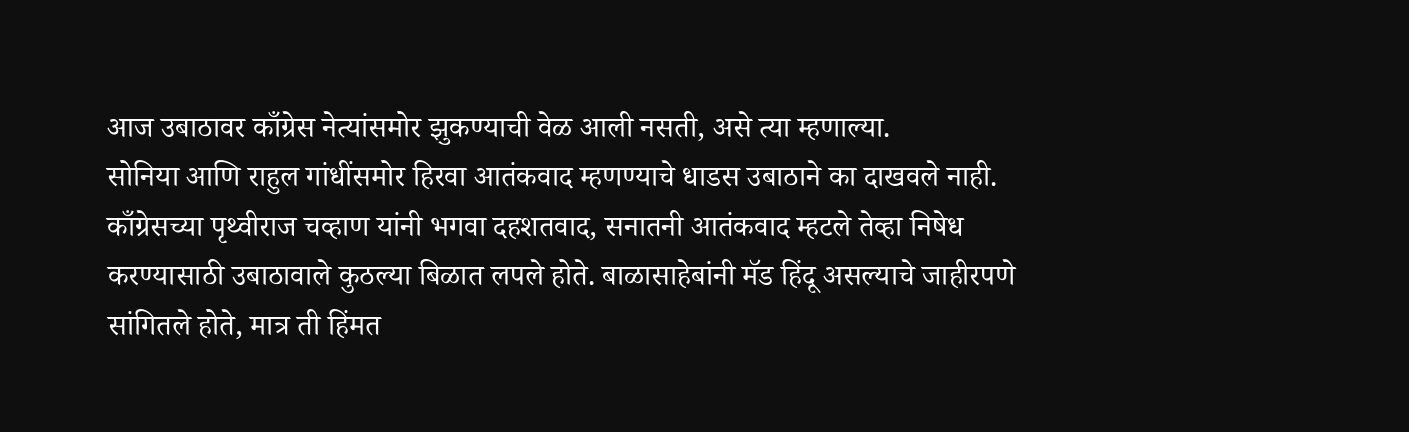आज उबाठावर काँग्रेस नेत्यांसमोर झुकण्याची वेळ आली नसती, असे त्या म्हणाल्या.
सोनिया आणि राहुल गांधींसमोर हिरवा आतंकवाद म्हणण्याचे धाडस उबाठाने का दाखवले नाही. काँग्रेसच्या पृथ्वीराज चव्हाण यांनी भगवा दहशतवाद, सनातनी आतंकवाद म्हटले तेव्हा निषेध करण्यासाठी उबाठावाले कुठल्या बिळात लपले होते. बाळासाहेबांनी मॅड हिंदू असल्याचे जाहीरपणे सांगितले होते, मात्र ती हिंमत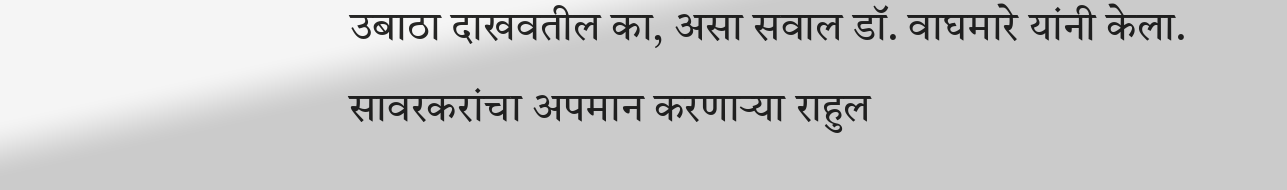उबाठा दाखवतील का, असा सवाल डॉ. वाघमारे यांनी केला. सावरकरांचा अपमान करणाऱ्या राहुल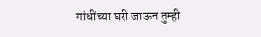गांधींच्या घरी जाऊन तुम्ही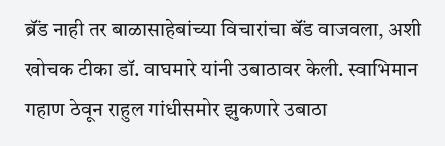ब्रॅंड नाही तर बाळासाहेबांच्या विचारांचा बॅंड वाजवला, अशी खोचक टीका डॉ. वाघमारे यांनी उबाठावर केली. स्वाभिमान गहाण ठेवून राहुल गांधीसमोर झुकणारे उबाठा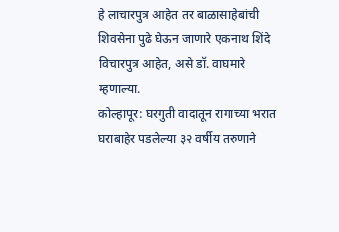हे लाचारपुत्र आहेत तर बाळासाहेबांची शिवसेना पुढे घेऊन जाणारे एकनाथ शिंदे विचारपुत्र आहेत, असे डॉ. वाघमारे म्हणाल्या.
कोल्हापूर: घरगुती वादातून रागाच्या भरात घराबाहेर पडलेल्या ३२ वर्षीय तरुणाने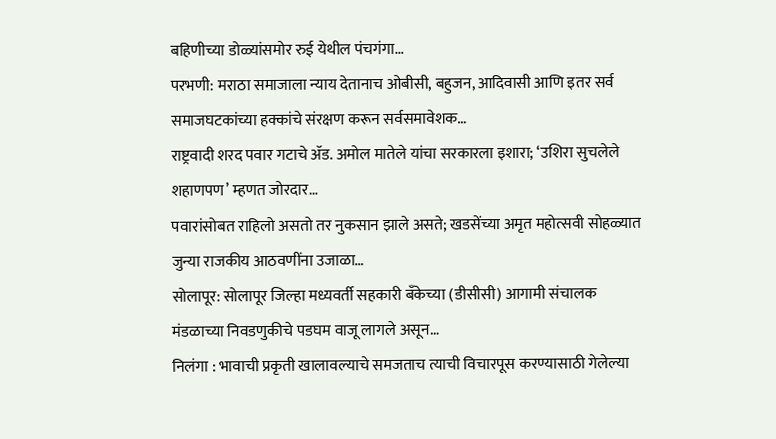बहिणीच्या डोळ्यांसमोर रुई येथील पंचगंगा…
परभणी: मराठा समाजाला न्याय देतानाच ओबीसी, बहुजन, आदिवासी आणि इतर सर्व समाजघटकांच्या हक्कांचे संरक्षण करून सर्वसमावेशक…
राष्ट्रवादी शरद पवार गटाचे ॲड. अमोल मातेले यांचा सरकारला इशारा; ‘उशिरा सुचलेले शहाणपण’ म्हणत जोरदार…
पवारांसोबत राहिलो असतो तर नुकसान झाले असते; खडसेंच्या अमृत महोत्सवी सोहळ्यात जुन्या राजकीय आठवणींना उजाळा…
सोलापूर: सोलापूर जिल्हा मध्यवर्ती सहकारी बँकेच्या (डीसीसी) आगामी संचालक मंडळाच्या निवडणुकीचे पडघम वाजू लागले असून…
निलंगा : भावाची प्रकृती खालावल्याचे समजताच त्याची विचारपूस करण्यासाठी गेलेल्या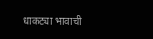धाकट्या भावाची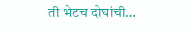ती भेटच दोघांची…